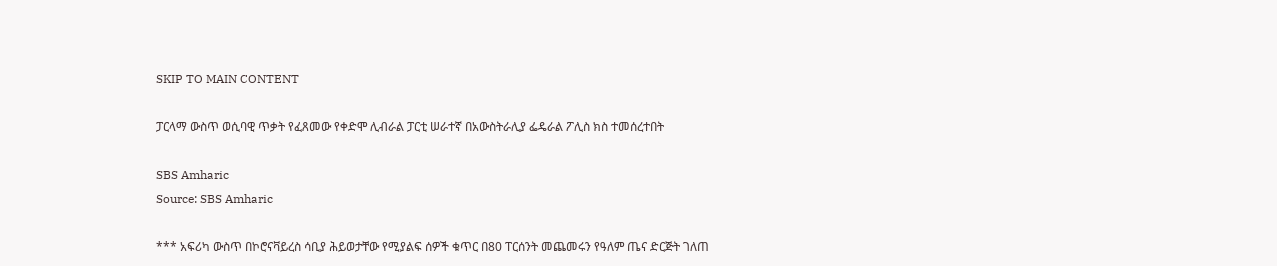SKIP TO MAIN CONTENT

ፓርላማ ውስጥ ወሲባዊ ጥቃት የፈጸመው የቀድሞ ሊብራል ፓርቲ ሠራተኛ በአውስትራሊያ ፌዴራል ፖሊስ ክስ ተመሰረተበት

SBS Amharic
Source: SBS Amharic

*** አፍሪካ ውስጥ በኮሮናቫይረስ ሳቢያ ሕይወታቸው የሚያልፍ ሰዎች ቁጥር በ80 ፐርሰንት መጨመሩን የዓለም ጤና ድርጅት ገለጠ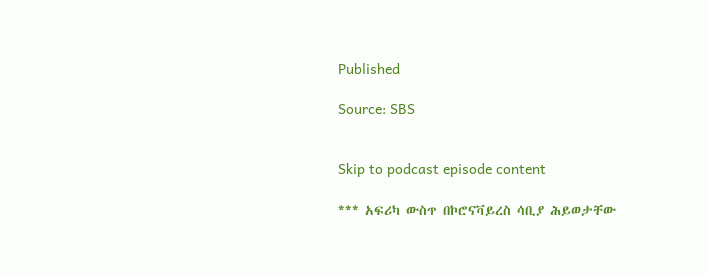Published

Source: SBS


Skip to podcast episode content

*** አፍሪካ ውስጥ በኮሮናቫይረስ ሳቢያ ሕይወታቸው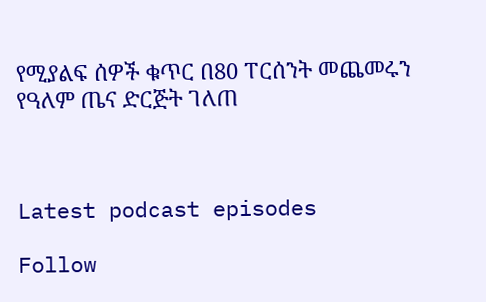የሚያልፍ ሰዎች ቁጥር በ80 ፐርሰንት መጨመሩን የዓለም ጤና ድርጅት ገለጠ



Latest podcast episodes

Follow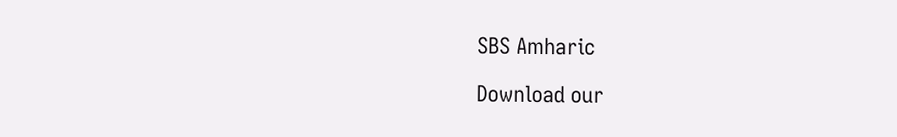SBS Amharic

Download our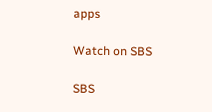apps

Watch on SBS

SBS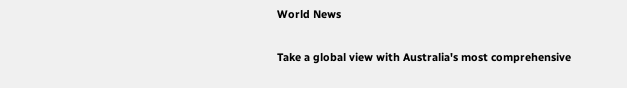World News

Take a global view with Australia's most comprehensive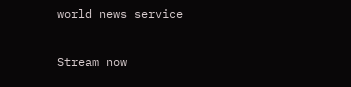world news service

Stream now